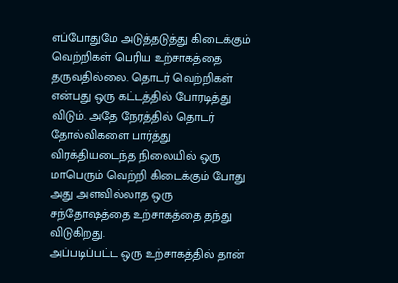எப்போதுமே அடுத்தடுத்து கிடைக்கும் வெற்றிகள் பெரிய உற்சாகத்தை தருவதில்லை. தொடர் வெற்றிகள் என்பது ஒரு கட்டத்தில் போரடித்து விடும். அதே நேரத்தில் தொடர் தோல்விகளை பார்த்து விரக்தியடைந்த நிலையில் ஒரு மாபெரும் வெற்றி கிடைக்கும் போது அது அளவில்லாத ஒரு சந்தோஷத்தை உற்சாகத்தை தந்து விடுகிறது.
அப்படிப்பட்ட ஒரு உற்சாகத்தில் தான்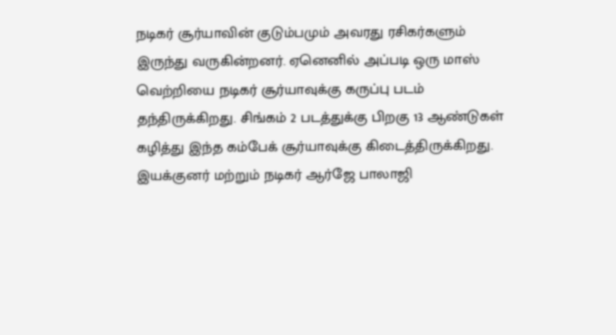நடிகர் சூர்யாவின் குடும்பமும் அவரது ரசிகர்களும் இருந்து வருகின்றனர். ஏனெனில் அப்படி ஒரு மாஸ் வெற்றியை நடிகர் சூர்யாவுக்கு கருப்பு படம் தந்திருக்கிறது. சிங்கம் 2 படத்துக்கு பிறகு 13 ஆண்டுகள் கழித்து இந்த கம்பேக் சூர்யாவுக்கு கிடைத்திருக்கிறது.
இயக்குனர் மற்றும் நடிகர் ஆர்ஜே பாலாஜி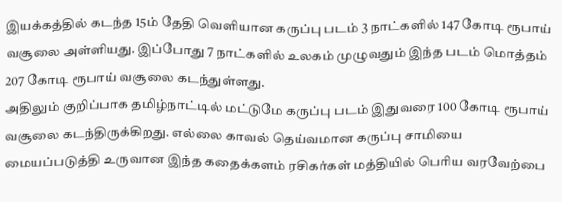இயக்கத்தில் கடந்த 15ம் தேதி வெளியான கருப்பு படம் 3 நாட்களில் 147 கோடி ரூபாய் வசூலை அள்ளியது. இப்போது 7 நாட்களில் உலகம் முழுவதும் இந்த படம் மொத்தம் 207 கோடி ரூபாய் வசூலை கடந்துள்ளது.
அதிலும் குறிப்பாக தமிழ்நாட்டில் மட்டுமே கருப்பு படம் இதுவரை 100 கோடி ரூபாய் வசூலை கடந்திருக்கிறது. எல்லை காவல் தெய்வமான கருப்பு சாமியை மையப்படுத்தி உருவான இந்த கதைக்களம் ரசிகர்கள் மத்தியில் பெரிய வரவேற்பை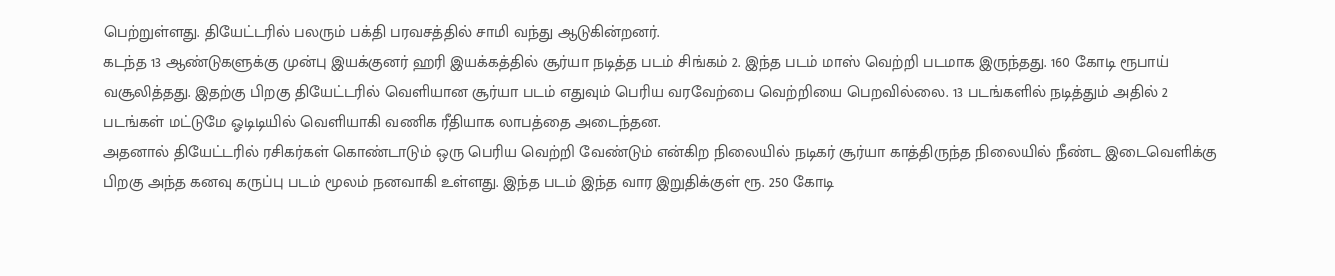பெற்றுள்ளது. தியேட்டரில் பலரும் பக்தி பரவசத்தில் சாமி வந்து ஆடுகின்றனர்.
கடந்த 13 ஆண்டுகளுக்கு முன்பு இயக்குனர் ஹரி இயக்கத்தில் சூர்யா நடித்த படம் சிங்கம் 2. இந்த படம் மாஸ் வெற்றி படமாக இருந்தது. 160 கோடி ரூபாய் வசூலித்தது. இதற்கு பிறகு தியேட்டரில் வெளியான சூர்யா படம் எதுவும் பெரிய வரவேற்பை வெற்றியை பெறவில்லை. 13 படங்களில் நடித்தும் அதில் 2 படங்கள் மட்டுமே ஓடிடியில் வெளியாகி வணிக ரீதியாக லாபத்தை அடைந்தன.
அதனால் தியேட்டரில் ரசிகர்கள் கொண்டாடும் ஒரு பெரிய வெற்றி வேண்டும் என்கிற நிலையில் நடிகர் சூர்யா காத்திருந்த நிலையில் நீண்ட இடைவெளிக்கு பிறகு அந்த கனவு கருப்பு படம் மூலம் நனவாகி உள்ளது. இந்த படம் இந்த வார இறுதிக்குள் ரூ. 250 கோடி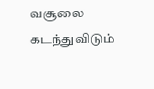வசூலை கடந்துவிடும்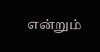என்றும்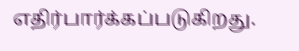எதிர்பார்க்கப்படுகிறது.